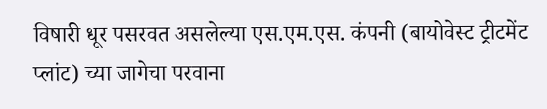विषारी धूर पसरवत असलेल्या एस.एम.एस. कंपनी (बायोवेस्ट ट्रीटमेंट प्लांट) च्या जागेचा परवाना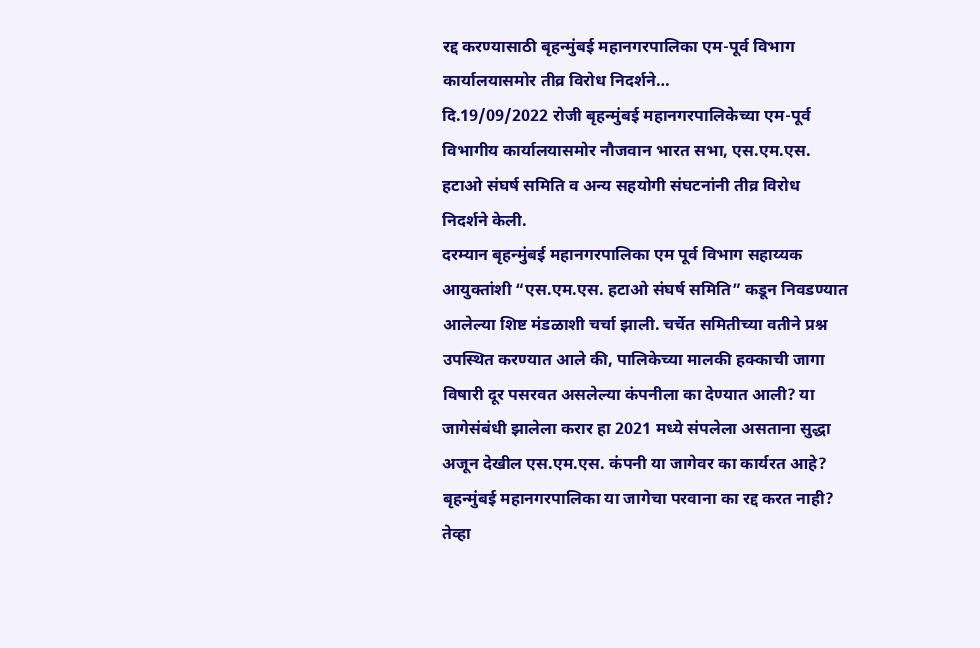रद्द करण्यासाठी बृहन्मुंबई महानगरपालिका एम-पूर्व विभाग कार्यालयासमोर तीव्र विरोध निदर्शने…
दि.19/09/2022 रोजी बृहन्मुंबई महानगरपालिकेच्या एम-पूर्व विभागीय कार्यालयासमोर नौजवान भारत सभा, एस.एम.एस. हटाओ संघर्ष समिति व अन्य सहयोगी संघटनांनी तीव्र विरोध निदर्शने केली.
दरम्यान बृहन्मुंबई महानगरपालिका एम पूर्व विभाग सहाय्यक आयुक्तांशी “एस.एम.एस. हटाओ संघर्ष समिति” कडून निवडण्यात आलेल्या शिष्ट मंडळाशी चर्चा झाली. चर्चेत समितीच्या वतीने प्रश्न उपस्थित करण्यात आले की, पालिकेच्या मालकी हक्काची जागा विषारी दूर पसरवत असलेल्या कंपनीला का देण्यात आली? या जागेसंबंधी झालेला करार हा 2021 मध्ये संपलेला असताना सुद्धा अजून देखील एस.एम.एस. कंपनी या जागेवर का कार्यरत आहे? बृहन्मुंबई महानगरपालिका या जागेचा परवाना का रद्द करत नाही? तेव्हा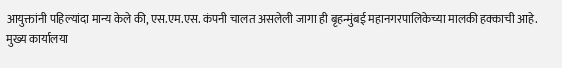आयुक्तांनी पहिल्यांदा मान्य केले की, एस.एम.एस. कंपनी चालत असलेली जागा ही बृहन्मुंबई महानगरपालिकेच्या मालकी हक्काची आहे. मुख्य कार्यालया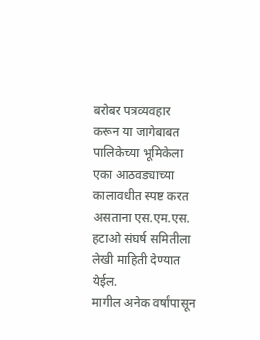बरोबर पत्रव्यवहार करून या जागेबाबत पालिकेच्या भूमिकेला एका आठवड्याच्या कालावधीत स्पष्ट करत असताना एस.एम.एस. हटाओ संघर्ष समितीला लेखी माहिती देण्यात येईल.
मागील अनेक वर्षांपासून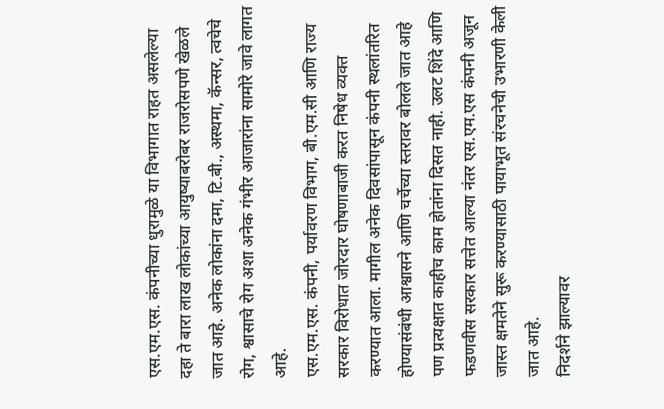एस.एम.एस. कंपनीच्या धुरामुळे या विभागात राहत असलेल्या दहा ते बारा लाख लोकांच्या आयुष्याबरोबर राजरोसपणे खेळले जात आहे. अनेक लोकांना दमा, टि.बी., अस्थमा, कॅन्सर, त्वचेचे रोग, श्वासाचे रोग अशा अनेक गंभीर आजारांना सामोरे जावे लागत आहे.
एस.एम.एस. कंपनी, पर्यावरण विभाग, बी.एम.सी आणि राज्य सरकार विरोधात जोरदार घोषणाबाजी करत निषेध व्यक्त करण्यात आला. मागील अनेक दिवसांपासून कंपनी स्थलांतरित होण्यासंबंधी आश्वासने आणि चर्चेच्या स्तरावर बोलले जात आहे पण प्रत्यक्षात काहीच काम होतांना दिसत नाही. उलट शिंदे आणि फडणवीस सरकार सत्तेत आल्या नंतर एस.एम.एस कंपनी अजून जास्त क्षमतेने सुरू करण्यासाठी पायाभूत संरचनेची उभारणी केली जात आहे.
निदर्शने झाल्यावर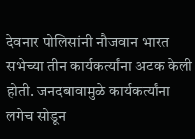देवनार पोलिसांनी नौजवान भारत सभेच्या तीन कार्यकर्त्यांना अटक केली होती. जनदबावामुळे कार्यकर्त्यांना लगेच सोडून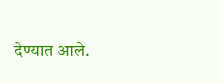देण्यात आले.